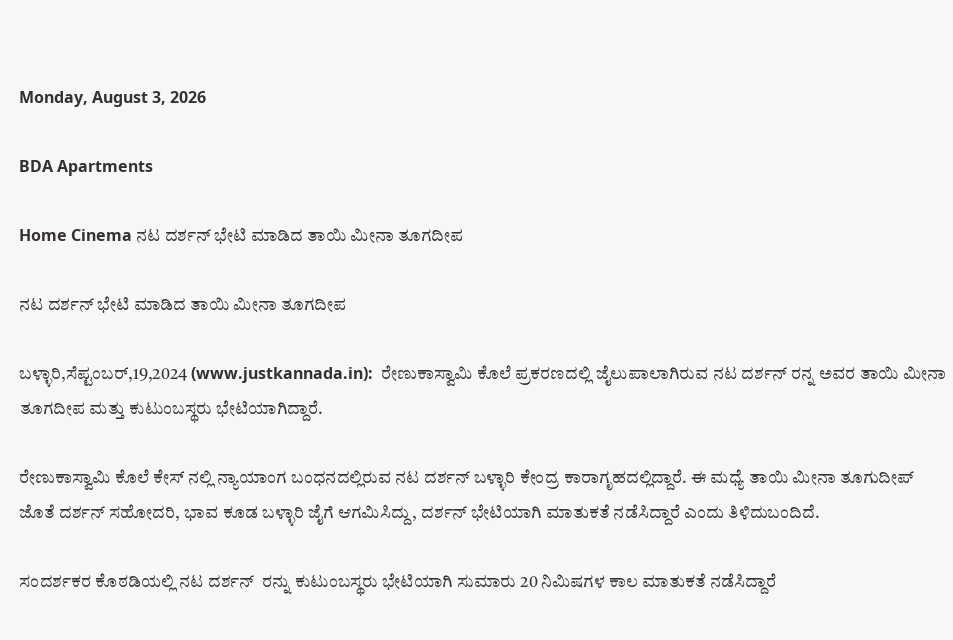Monday, August 3, 2026

BDA Apartments

Home Cinema ನಟ ದರ್ಶನ್ ಭೇಟಿ ಮಾಡಿದ ತಾಯಿ ಮೀನಾ ತೂಗದೀಪ

ನಟ ದರ್ಶನ್ ಭೇಟಿ ಮಾಡಿದ ತಾಯಿ ಮೀನಾ ತೂಗದೀಪ

ಬಳ್ಳಾರಿ,ಸೆಪ್ಟಂಬರ್,19,2024 (www.justkannada.in):  ರೇಣುಕಾಸ್ವಾಮಿ ಕೊಲೆ ಪ್ರಕರಣದಲ್ಲಿ ಜೈಲುಪಾಲಾಗಿರುವ ನಟ ದರ್ಶನ್ ರನ್ನ ಅವರ ತಾಯಿ ಮೀನಾ ತೂಗದೀಪ ಮತ್ತು ಕುಟುಂಬಸ್ಥರು ಭೇಟಿಯಾಗಿದ್ದಾರೆ.

ರೇಣುಕಾಸ್ವಾಮಿ ಕೊಲೆ ಕೇಸ್ ನಲ್ಲಿ ನ್ಯಾಯಾಂಗ ಬಂಧನದಲ್ಲಿರುವ ನಟ ದರ್ಶನ್ ಬಳ್ಳಾರಿ ಕೇಂದ್ರ ಕಾರಾಗೃಹದಲ್ಲಿದ್ದಾರೆ. ಈ ಮಧ್ಯೆ ತಾಯಿ ಮೀನಾ ತೂಗುದೀಪ್ ಜೊತೆ ದರ್ಶನ್ ಸಹೋದರಿ, ಭಾವ ಕೂಡ ಬಳ್ಳಾರಿ ಜೈಗೆ ಆಗಮಿಸಿದ್ದು, ದರ್ಶನ್ ಭೇಟಿಯಾಗಿ ಮಾತುಕತೆ ನಡೆಸಿದ್ದಾರೆ ಎಂದು ತಿಳಿದುಬಂದಿದೆ.

ಸಂದರ್ಶಕರ ಕೊಠಡಿಯಲ್ಲಿ ನಟ ದರ್ಶನ್  ರನ್ನು ಕುಟುಂಬಸ್ಥರು ಭೇಟಿಯಾಗಿ ಸುಮಾರು 20 ನಿಮಿಷಗಳ ಕಾಲ ಮಾತುಕತೆ ನಡೆಸಿದ್ದಾರೆ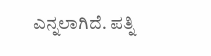ಎನ್ನಲಾಗಿದೆ. ಪತ್ನಿ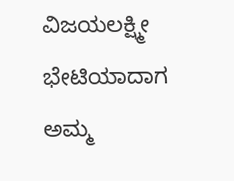ವಿಜಯಲಕ್ಷ್ಮೀ ಭೇಟಿಯಾದಾಗ ಅಮ್ಮ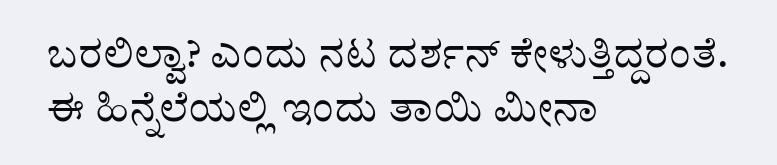ಬರಲಿಲ್ವಾ? ಎಂದು ನಟ ದರ್ಶನ್ ಕೇಳುತ್ತಿದ್ದರಂತೆ. ಈ ಹಿನ್ನೆಲೆಯಲ್ಲಿ ಇಂದು ತಾಯಿ ಮೀನಾ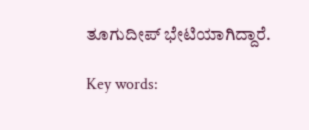ತೂಗುದೀಪ್ ಭೇಟಿಯಾಗಿದ್ದಾರೆ.

Key words: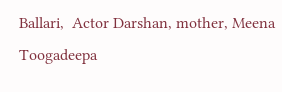Ballari,  Actor Darshan, mother, Meena Toogadeepa